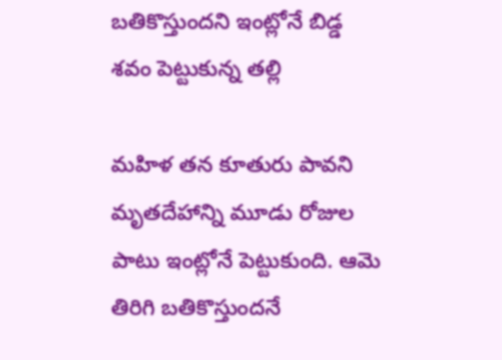బతికొస్తుందని ఇంట్లోనే బిడ్డ శవం పెట్టుకున్న తల్లి

మహిళ తన కూతురు పావని మృతదేహాన్ని మూడు రోజుల పాటు ఇంట్లోనే పెట్టుకుంది. ఆమె తిరిగి బతికొస్తుందనే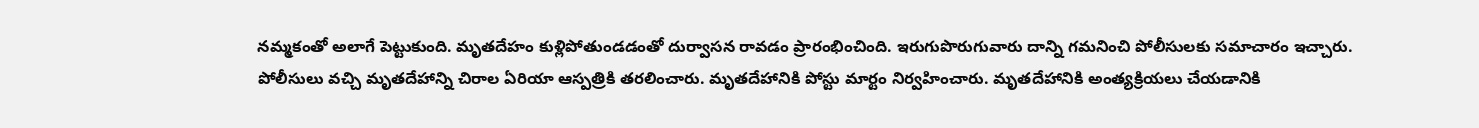నమ్మకంతో అలాగే పెట్టుకుంది. మృతదేహం కుళ్లిపోతుండడంతో దుర్వాసన రావడం ప్రారంభించింది. ఇరుగుపొరుగువారు దాన్ని గమనించి పోలీసులకు సమాచారం ఇచ్చారు.
పోలీసులు వచ్చి మృతదేహాన్ని చిరాల ఏరియా ఆస్పత్రికి తరలించారు. మృతదేహానికి పోస్టు మార్టం నిర్వహించారు. మృతదేహానికి అంత్యక్రియలు చేయడానికి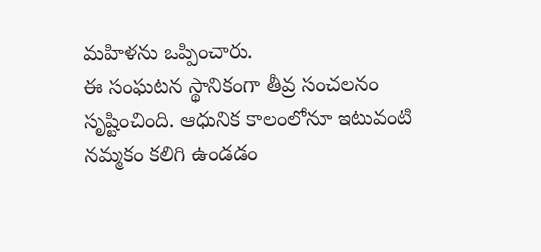మహిళను ఒప్పించారు.
ఈ సంఘటన స్థానికంగా తీవ్ర సంచలనం సృష్టించింది. ఆధునిక కాలంలోనూ ఇటువంటి నమ్మకం కలిగి ఉండడం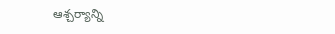ఆశ్చర్యాన్ని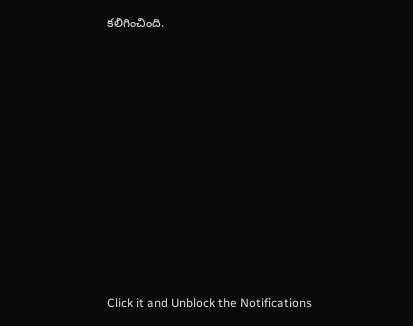కలిగించింది.












Click it and Unblock the Notifications